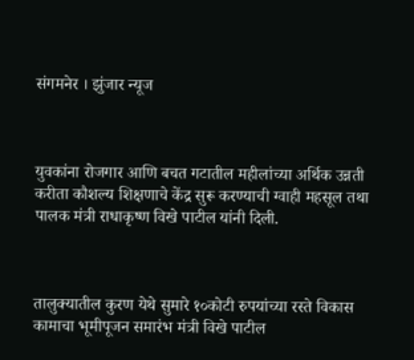संगमनेर । झुंजार न्यूज



युवकांना रोजगार आणि बचत गटातील महीलांच्या अर्थिक उन्नती करीता कौशल्य शिक्षणाचे केंद्र सुरू करण्याची ग्वाही महसूल तथा पालक मंत्री राधाकृष्ण विखे पाटील यांनी दिली.



तालुक्यातील कुरण येथे सुमारे १०कोटी रुपयांच्या रस्ते विकास कामाचा भूमीपूजन समारंभ मंत्री विखे पाटील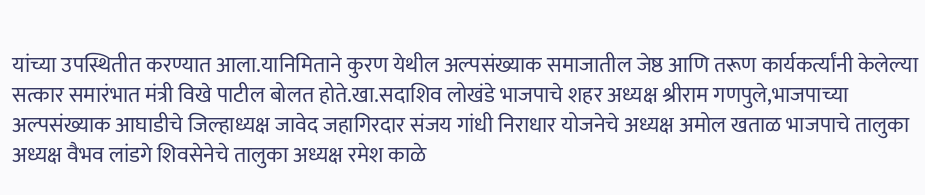यांच्या उपस्थितीत करण्यात आला.यानिमिताने कुरण येथील अल्पसंख्याक समाजातील जेष्ठ आणि तरूण कार्यकर्त्यांनी केलेल्या सत्कार समारंभात मंत्री विखे पाटील बोलत होते.खा.सदाशिव लोखंडे भाजपाचे शहर अध्यक्ष श्रीराम गणपुले,भाजपाच्या अल्पसंख्याक आघाडीचे जिल्हाध्यक्ष जावेद जहागिरदार संजय गांधी निराधार योजनेचे अध्यक्ष अमोल खताळ भाजपाचे तालुका अध्यक्ष वैभव लांडगे शिवसेनेचे तालुका अध्यक्ष रमेश काळे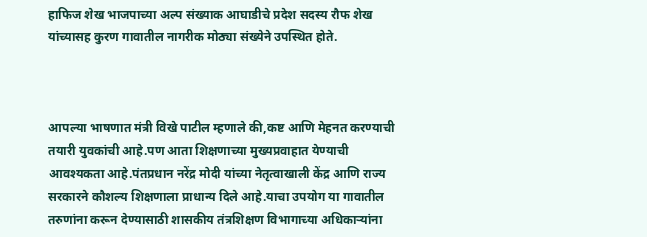हाफिज शेख भाजपाच्या अल्प संख्याक आघाडीचे प्रदेश सदस्य रौफ शेख यांच्यासह कुरण गावातील नागरीक मोठ्या संख्येने उपस्थित होते.



आपल्या भाषणात मंत्री विखे पाटील म्हणाले की,कष्ट आणि मेहनत करण्याची तयारी युवकांची आहे.पण आता शिक्षणाच्या मुख्यप्रवाहात येण्याची आवश्यकता आहे.पंतप्रधान नरेंद्र मोदी यांच्या नेतृत्वाखाली केंद्र आणि राज्य सरकारने कौशल्य शिक्षणाला प्राधान्य दिले आहे.याचा उपयोग या गावातील तरुणांना करून देण्यासाठी शासकीय तंत्रशिक्षण विभागाच्या अधिकाऱ्यांना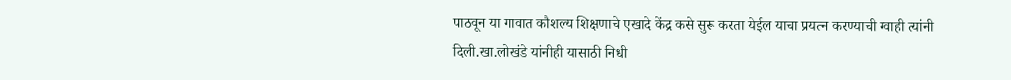पाठवून या गावात कौशल्य शिक्षणाचे एखादे केंद्र कसे सुरू करता येईल याचा प्रयत्न करण्याची ग्वाही त्यांनी दिली.खा.लोखंडे यांनीही यासाठी निधी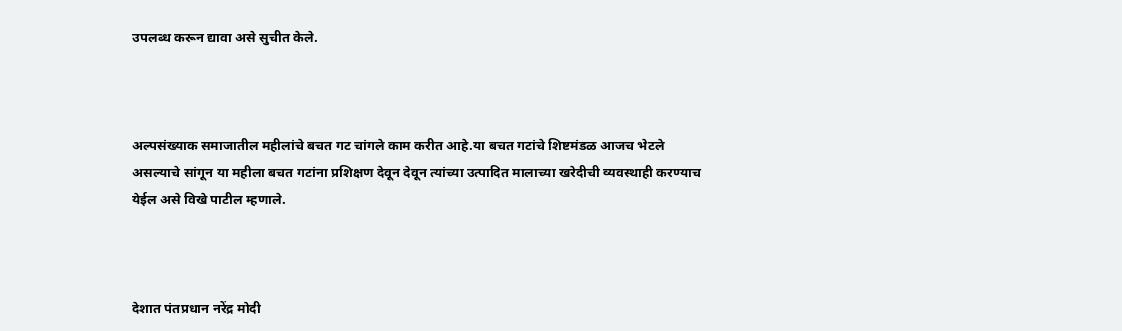उपलब्ध करून द्यावा असे सुचीत केले.



अल्पसंख्याक समाजातील महीलांचे बचत गट चांगले काम करीत आहे.या बचत गटांचे शिष्टमंडळ आजच भेटले असल्याचे सांगून या महीला बचत गटांना प्रशिक्षण देवून देवून त्यांच्या उत्पादित मालाच्या खरेदीची व्यवस्थाही करण्याच येईल असे विखे पाटील म्हणाले.



देशात पंतप्रधान नरेंद्र मोदी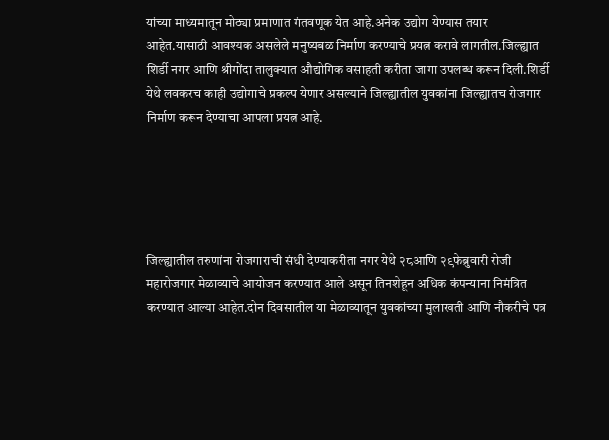यांच्या माध्यमातून मोठ्या प्रमाणात गंतवणूक येत आहे.अनेक उद्योग येण्यास तयार आहेत.यासाठी आवश्यक असलेले मनुष्यबळ निर्माण करण्याचे प्रयत्न करावे लागतील.जिल्ह्यात शिर्डी नगर आणि श्रीगोंदा तालुक्यात औद्योगिक वसाहती करीता जागा उपलब्ध करून दिली.शिर्डी येथे लवकरच काही उद्योगाचे प्रकल्प येणार असल्याने जिल्ह्यातील युवकांना जिल्ह्यातच रोजगार निर्माण करून देण्याचा आपला प्रयत्न आहे.





जिल्ह्यातील तरुणांना रोजगाराची संधी देण्याकरीता नगर येथे २८आणि २९फेब्रुवारी रोजी महारोजगार मेळाव्याचे आयोजन करण्यात आले असून तिनशेहून अधिक कंपन्याना निमंत्रित करण्यात आल्या आहेत.दोन दिवसातील या मेळाव्यातून युवकांच्या मुलाखती आणि नौकरीचे पत्र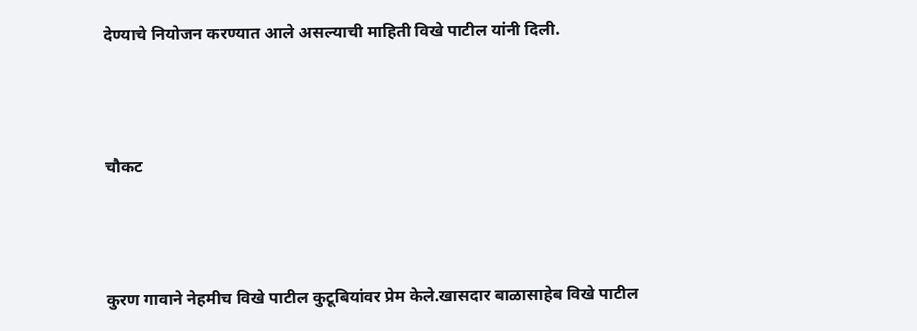देण्याचे नियोजन करण्यात आले असल्याची माहिती विखे पाटील यांनी दिली.



चौकट



कुरण गावाने नेहमीच विखे पाटील कुटूबियांवर प्रेम केले.खासदार बाळासाहेब विखे पाटील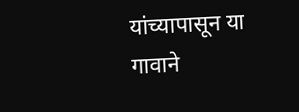यांच्यापासून या गावाने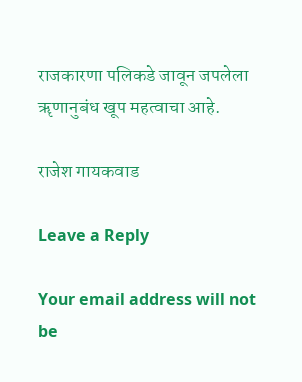राजकारणा पलिकडे जावून जपलेला ॠणानुबंध खूप महत्वाचा आहे.

राजेश गायकवाड

Leave a Reply

Your email address will not be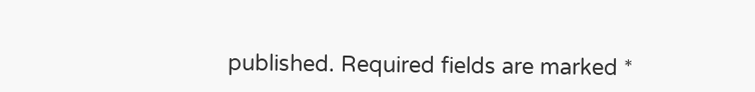published. Required fields are marked *